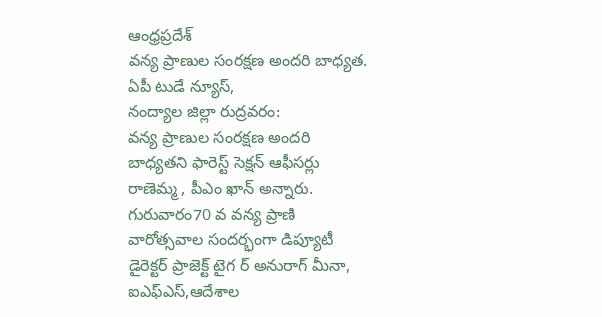ఆంధ్రప్రదేశ్
వన్య ప్రాణుల సంరక్షణ అందరి బాధ్యత.
ఏపీ టుడే న్యూస్,
నంద్యాల జిల్లా రుద్రవరం:
వన్య ప్రాణుల సంరక్షణ అందరి బాధ్యతని ఫారెస్ట్ సెక్షన్ ఆఫీసర్లు రాణెమ్మ , పీఎం ఖాన్ అన్నారు. గురువారం70 వ వన్య ప్రాణి వారోత్సవాల సందర్భంగా డిప్యూటీ డైరెక్టర్ ప్రాజెక్ట్ టైగ ర్ అనురాగ్ మీనా, ఐఎఫ్ఎస్,ఆదేశాల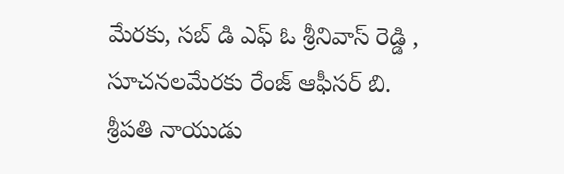మేరకు, సబ్ డి ఎఫ్ ఓ శ్రీనివాస్ రెడ్డి , సూచనలమేరకు రేంజ్ ఆఫీసర్ బి. శ్రీపతి నాయుడు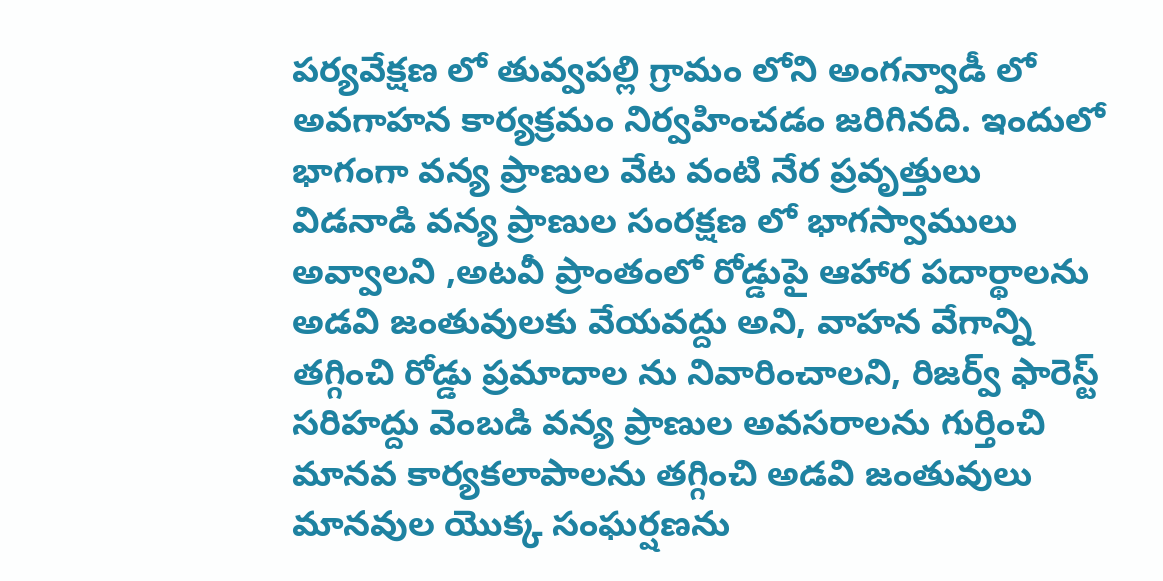పర్యవేక్షణ లో తువ్వపల్లి గ్రామం లోని అంగన్వాడీ లో అవగాహన కార్యక్రమం నిర్వహించడం జరిగినది. ఇందులో భాగంగా వన్య ప్రాణుల వేట వంటి నేర ప్రవృత్తులు విడనాడి వన్య ప్రాణుల సంరక్షణ లో భాగస్వాములు అవ్వాలని ,అటవీ ప్రాంతంలో రోడ్డుపై ఆహార పదార్థాలను అడవి జంతువులకు వేయవద్దు అని, వాహన వేగాన్ని తగ్గించి రోడ్డు ప్రమాదాల ను నివారించాలని, రిజర్వ్ ఫారెస్ట్ సరిహద్దు వెంబడి వన్య ప్రాణుల అవసరాలను గుర్తించి మానవ కార్యకలాపాలను తగ్గించి అడవి జంతువులు మానవుల యొక్క సంఘర్షణను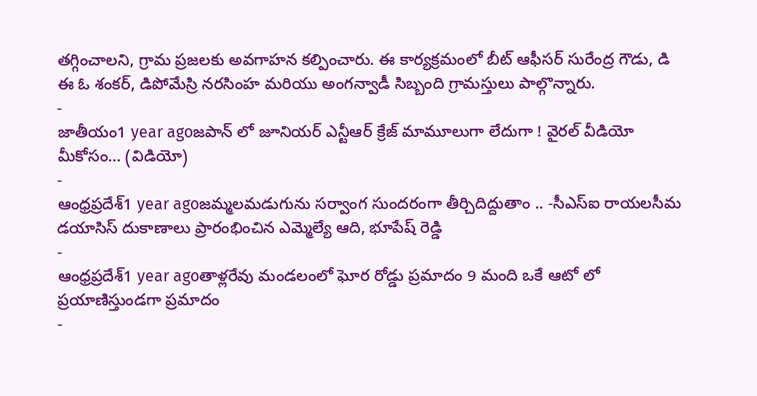తగ్గించాలని, గ్రామ ప్రజలకు అవగాహన కల్పించారు. ఈ కార్యక్రమంలో బీట్ ఆఫీసర్ సురేంద్ర గౌడు, డి ఈ ఓ శంకర్, డిపోమేస్రి నరసింహ మరియు అంగన్వాడీ సిబ్బంది గ్రామస్తులు పాల్గొన్నారు.
-
జాతీయం1 year agoజపాన్ లో జూనియర్ ఎన్టీఆర్ క్రేజ్ మామూలుగా లేదుగా ! వైరల్ వీడియో మీకోసం… (విడియో)
-
ఆంధ్రప్రదేశ్1 year agoజమ్మలమడుగును సర్వాంగ సుందరంగా తీర్చిదిద్దుతాం .. -సీఎస్ఐ రాయలసీమ డయాసిస్ దుకాణాలు ప్రారంభించిన ఎమ్మెల్యే ఆది, భూపేష్ రెడ్డి
-
ఆంధ్రప్రదేశ్1 year agoతాళ్లరేవు మండలంలో ఘోర రోడ్డు ప్రమాదం 9 మంది ఒకే ఆటో లో ప్రయాణిస్తుండగా ప్రమాదం
-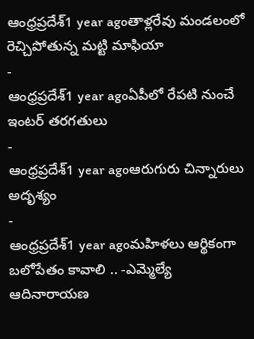ఆంధ్రప్రదేశ్1 year agoతాళ్లరేవు మండలంలో రెచ్చిపోతున్న మట్టి మాఫియా
-
ఆంధ్రప్రదేశ్1 year agoఏపీలో రేపటి నుంచే ఇంటర్ తరగతులు
-
ఆంధ్రప్రదేశ్1 year agoఆరుగురు చిన్నారులు అదృశ్యం
-
ఆంధ్రప్రదేశ్1 year agoమహిళలు ఆర్థికంగా బలోపేతం కావాలి .. -ఎమ్మెల్యే ఆదినారాయణ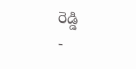రెడ్డి
-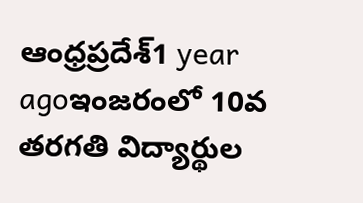ఆంధ్రప్రదేశ్1 year agoఇంజరంలో 10వ తరగతి విద్యార్థుల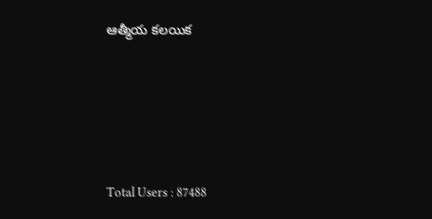ఆత్మీయ కలయిక







Total Users : 87488